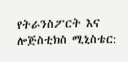የትራንስፖርት እና ሎጅስቲክስ ሚኒስቴር: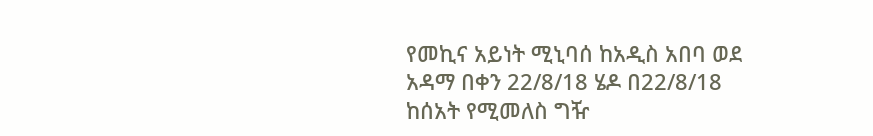የመኪና አይነት ሚኒባሰ ከአዲስ አበባ ወደ አዳማ በቀን 22/8/18 ሄዶ በ22/8/18 ከሰአት የሚመለስ ግዥ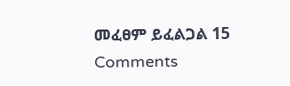መፈፀም ይፈልጋል 15 Comments